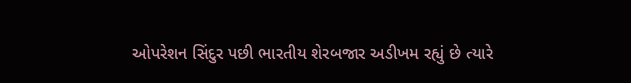ઓપરેશન સિંદુર પછી ભારતીય શેરબજાર અડીખમ રહ્યું છે ત્યારે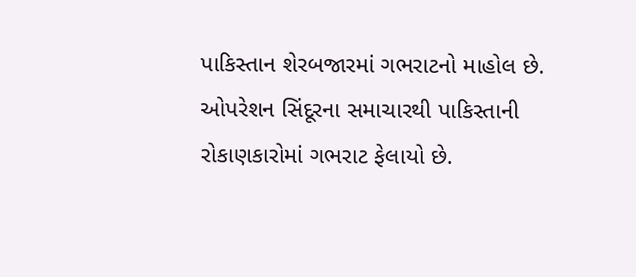પાકિસ્તાન શેરબજારમાં ગભરાટનો માહોલ છે. ઓપરેશન સિંદૂરના સમાચારથી પાકિસ્તાની રોકાણકારોમાં ગભરાટ ફેલાયો છે.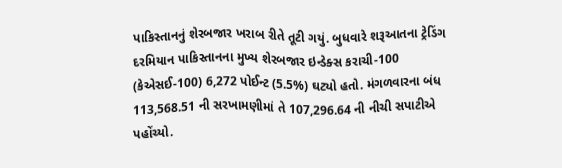પાકિસ્તાનનું શેરબજાર ખરાબ રીતે તૂટી ગયું. બુધવારે શરૂઆતના ટ્રેડિંગ દરમિયાન પાકિસ્તાનના મુખ્ય શેરબજાર ઇન્ડેક્સ કરાચી-100 (કેએસઈ-100) 6,272 પોઈન્ટ (5.5%) ઘટ્યો હતો. મંગળવારના બંધ 113,568.51 ની સરખામણીમાં તે 107,296.64 ની નીચી સપાટીએ પહોંચ્યો.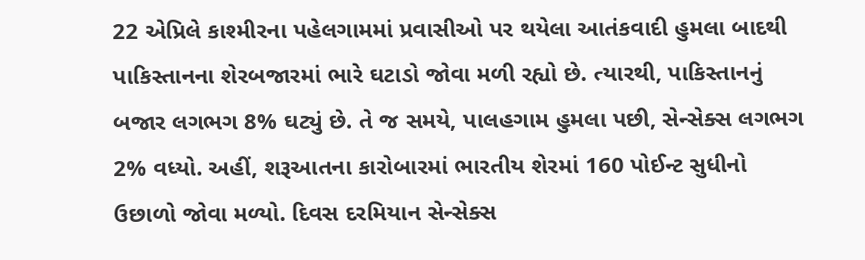22 એપ્રિલે કાશ્મીરના પહેલગામમાં પ્રવાસીઓ પર થયેલા આતંકવાદી હુમલા બાદથી પાકિસ્તાનના શેરબજારમાં ભારે ઘટાડો જોવા મળી રહ્યો છે. ત્યારથી, પાકિસ્તાનનું બજાર લગભગ 8% ઘટ્યું છે. તે જ સમયે, પાલહગામ હુમલા પછી, સેન્સેક્સ લગભગ 2% વધ્યો. અહીં, શરૂઆતના કારોબારમાં ભારતીય શેરમાં 160 પોઈન્ટ સુધીનો ઉછાળો જોવા મળ્યો. દિવસ દરમિયાન સેન્સેક્સ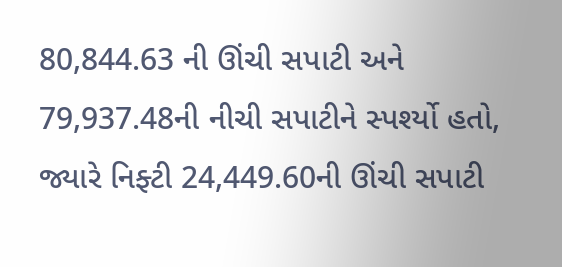80,844.63 ની ઊંચી સપાટી અને 79,937.48ની નીચી સપાટીને સ્પર્શ્યો હતો, જ્યારે નિફ્ટી 24,449.60ની ઊંચી સપાટી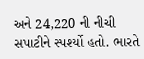અને 24,220 ની નીચી સપાટીને સ્પર્શ્યો હતો. ભારતે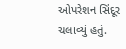ઓપરેશન સિંદૂર ચલાવ્યું હતું.